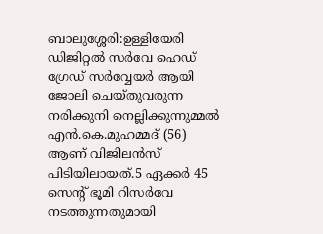ബാലുശ്ശേരി:ഉള്ളിയേരി ഡിജിറ്റല്‍ സര്‍വേ ഹെഡ് ഗ്രേഡ് സര്‍വ്വേയര്‍ ആയി ജോലി ചെയ്തുവരുന്ന നരിക്കുനി നെല്ലിക്കുന്നുമ്മല്‍ എന്‍.കെ.മുഹമ്മദ് (56) ആണ് വിജിലന്‍സ് പിടിയിലായത്.5 ഏക്കര്‍ 45 സെന്റ് ഭൂമി റിസര്‍വേ നടത്തുന്നതുമായി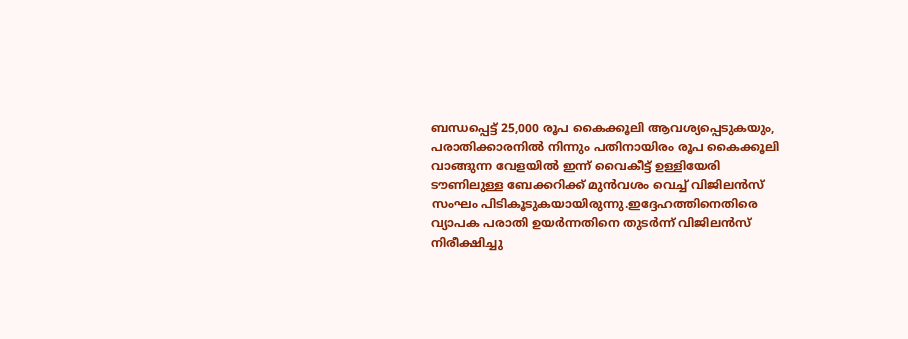ബന്ധപ്പെട്ട് 25,000 രൂപ കൈക്കൂലി ആവശ്യപ്പെടുകയും, പരാതിക്കാരനില്‍ നിന്നും പതിനായിരം രൂപ കൈക്കൂലി വാങ്ങുന്ന വേളയില്‍ ഇന്ന് വൈകീട്ട് ഉള്ളിയേരി ടൗണിലുള്ള ബേക്കറിക്ക് മുന്‍വശം വെച്ച് വിജിലന്‍സ് സംഘം പിടികൂടുകയായിരുന്നു.ഇദ്ദേഹത്തിനെതിരെ വ്യാപക പരാതി ഉയർന്നതിനെ തുടർന്ന് വിജിലൻസ് നിരീക്ഷിച്ചു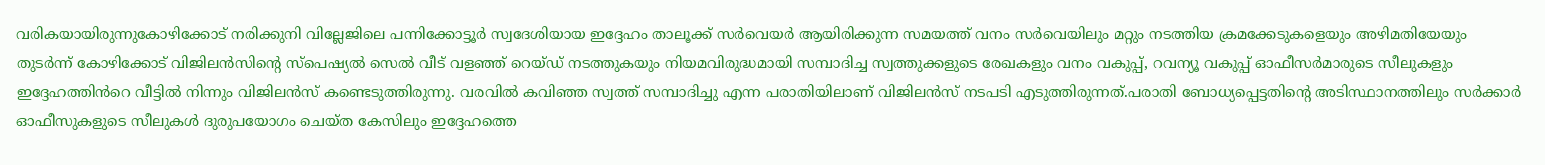വരികയായിരുന്നുകോഴിക്കോട് നരിക്കുനി വില്ലേജിലെ പന്നിക്കോട്ടൂർ സ്വദേശിയായ ഇദ്ദേഹം താലൂക്ക് സർവെയർ ആയിരിക്കുന്ന സമയത്ത് വനം സർവെയിലും മറ്റും നടത്തിയ ക്രമക്കേടുകളെയും അഴിമതിയേയും തുടർന്ന് കോഴിക്കോട് വിജിലൻസിന്റെ സ്പെഷ്യൽ സെൽ വീട് വളഞ്ഞ് റെയ്ഡ് നടത്തുകയും നിയമവിരുദ്ധമായി സമ്പാദിച്ച സ്വത്തുക്കളുടെ രേഖകളും വനം വകുപ്പ്, റവന്യൂ വകുപ്പ് ഓഫീസർമാരുടെ സീലുകളും ഇദ്ദേഹത്തിൻറെ വീട്ടിൽ നിന്നും വിജിലൻസ് കണ്ടെടുത്തിരുന്നു. വരവിൽ കവിഞ്ഞ സ്വത്ത് സമ്പാദിച്ചു എന്ന പരാതിയിലാണ് വിജിലൻസ് നടപടി എടുത്തിരുന്നത്.പരാതി ബോധ്യപ്പെട്ടതിന്റെ അടിസ്ഥാനത്തിലും സർക്കാർ ഓഫീസുകളുടെ സീലുകൾ ദുരുപയോഗം ചെയ്ത കേസിലും ഇദ്ദേഹത്തെ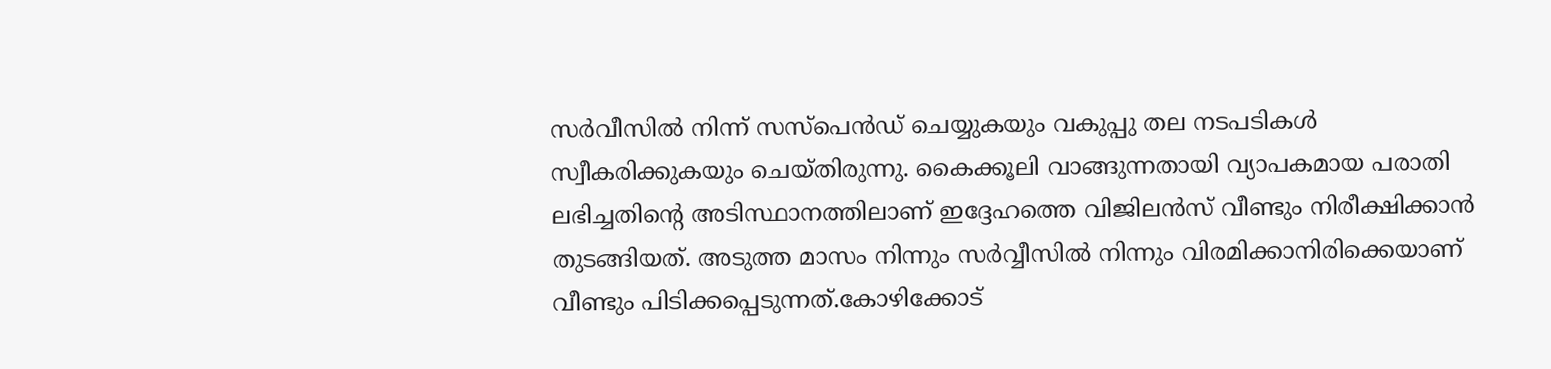സർവീസിൽ നിന്ന് സസ്പെൻഡ് ചെയ്യുകയും വകുപ്പു തല നടപടികൾ സ്വീകരിക്കുകയും ചെയ്തിരുന്നു. കൈക്കൂലി വാങ്ങുന്നതായി വ്യാപകമായ പരാതി ലഭിച്ചതിൻ്റെ അടിസ്ഥാനത്തിലാണ് ഇദ്ദേഹത്തെ വിജിലൻസ് വീണ്ടും നിരീക്ഷിക്കാൻ തുടങ്ങിയത്. അടുത്ത മാസം നിന്നും സർവ്വീസിൽ നിന്നും വിരമിക്കാനിരിക്കെയാണ് വീണ്ടും പിടിക്കപ്പെടുന്നത്.കോഴിക്കോട്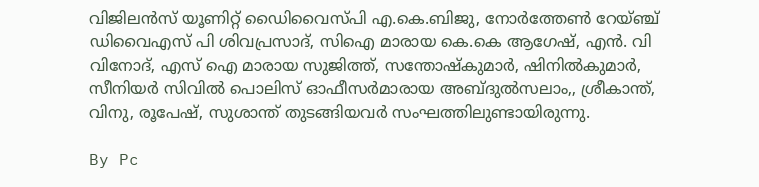വിജിലന്‍സ് യൂണിറ്റ് ഡൈിവൈസ്പി എ.കെ.ബിജു, നോര്‍ത്തേണ്‍ റേയ്ഞ്ച് ഡിവൈഎസ് പി ശിവപ്രസാദ്, സിഐ മാരായ കെ.കെ ആഗേഷ്, എന്‍. വി വിനോദ്, എസ് ഐ മാരായ സുജിത്ത്, സന്തോഷ്‌കുമാര്‍, ഷിനില്‍കുമാര്‍, സീനിയര്‍ സിവില്‍ പൊലിസ് ഓഫീസര്‍മാരായ അബ്ദുല്‍സലാം,, ശ്രീകാന്ത്, വിനു, രൂപേഷ്, സുശാന്ത് തുടങ്ങിയവര്‍ സംഘത്തിലുണ്ടായിരുന്നു.

By Pc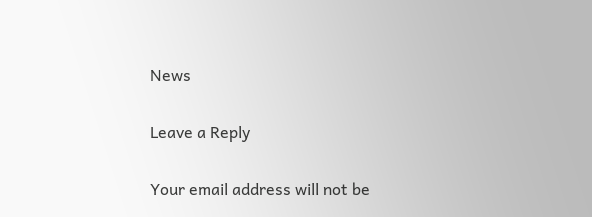News

Leave a Reply

Your email address will not be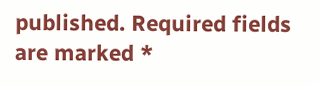published. Required fields are marked *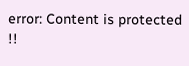error: Content is protected !!